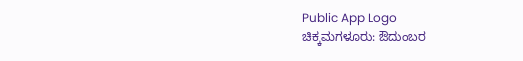Public App Logo
ಚಿಕ್ಕಮಗಳೂರು: ಔದುಂಬರ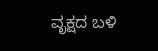ವೃಕ್ಷದ ಬಳಿ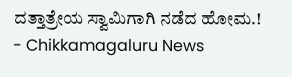ದತ್ತಾತ್ರೇಯ ಸ್ವಾಮಿಗಾಗಿ ನಡೆದ ಹೋಮ.! - Chikkamagaluru News